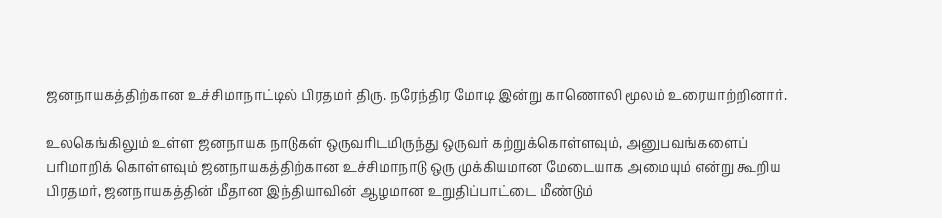ஜனநாயகத்திற்கான உச்சிமாநாட்டில் பிரதமர் திரு. நரேந்திர மோடி இன்று காணொலி மூலம் உரையாற்றினார்.

உலகெங்கிலும் உள்ள ஜனநாயக நாடுகள் ஒருவரிடமிருந்து ஒருவர் கற்றுக்கொள்ளவும், அனுபவங்களைப் பரிமாறிக் கொள்ளவும் ஜனநாயகத்திற்கான உச்சிமாநாடு ஒரு முக்கியமான மேடையாக அமையும் என்று கூறிய பிரதமர், ஜனநாயகத்தின் மீதான இந்தியாவின் ஆழமான உறுதிப்பாட்டை மீண்டும்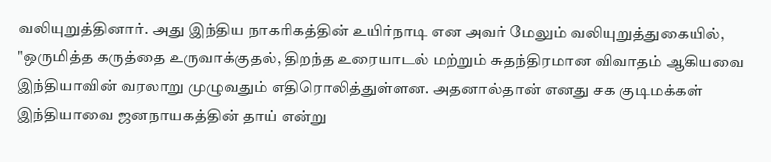வலியுறுத்தினார். அது இந்திய நாகரிகத்தின் உயிர்நாடி என அவர் மேலும் வலியுறுத்துகையில், "ஒருமித்த கருத்தை உருவாக்குதல், திறந்த உரையாடல் மற்றும் சுதந்திரமான விவாதம் ஆகியவை இந்தியாவின் வரலாறு முழுவதும் எதிரொலித்துள்ளன. அதனால்தான் எனது சக குடிமக்கள் இந்தியாவை ஜனநாயகத்தின் தாய் என்று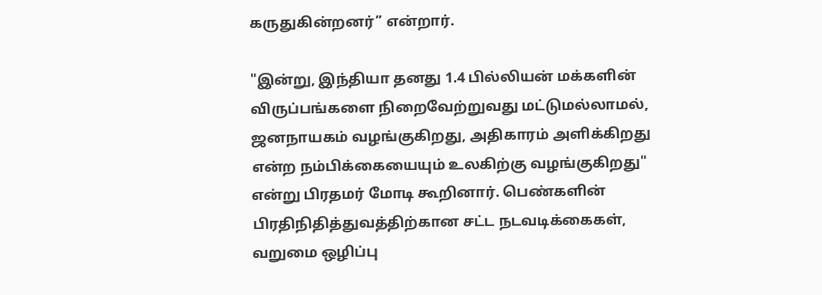கருதுகின்றனர்’’ என்றார்.

"இன்று, இந்தியா தனது 1.4 பில்லியன் மக்களின் விருப்பங்களை நிறைவேற்றுவது மட்டுமல்லாமல், ஜனநாயகம் வழங்குகிறது, அதிகாரம் அளிக்கிறது என்ற நம்பிக்கையையும் உலகிற்கு வழங்குகிறது" என்று பிரதமர் மோடி கூறினார். பெண்களின் பிரதிநிதித்துவத்திற்கான சட்ட நடவடிக்கைகள், வறுமை ஒழிப்பு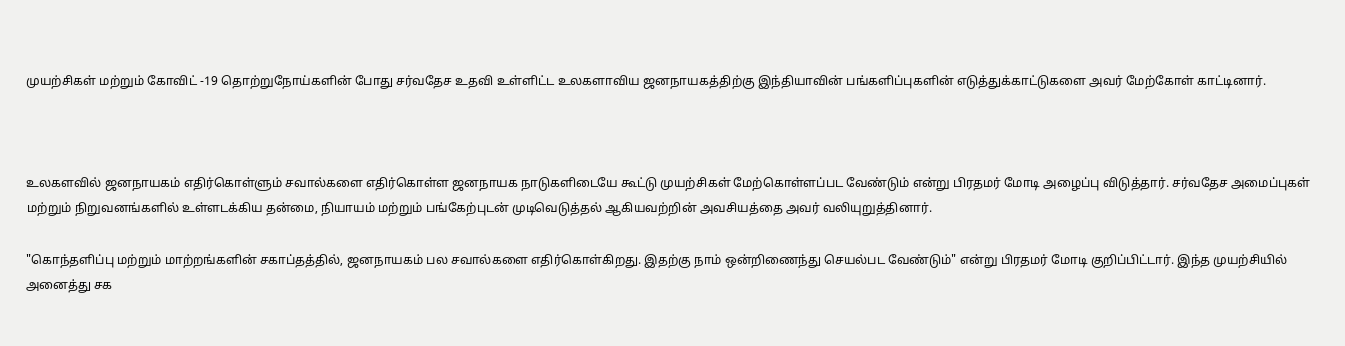முயற்சிகள் மற்றும் கோவிட் -19 தொற்றுநோய்களின் போது சர்வதேச உதவி உள்ளிட்ட உலகளாவிய ஜனநாயகத்திற்கு இந்தியாவின் பங்களிப்புகளின் எடுத்துக்காட்டுகளை அவர் மேற்கோள் காட்டினார்.



உலகளவில் ஜனநாயகம் எதிர்கொள்ளும் சவால்களை எதிர்கொள்ள ஜனநாயக நாடுகளிடையே கூட்டு முயற்சிகள் மேற்கொள்ளப்பட வேண்டும் என்று பிரதமர் மோடி அழைப்பு விடுத்தார். சர்வதேச அமைப்புகள் மற்றும் நிறுவனங்களில் உள்ளடக்கிய தன்மை, நியாயம் மற்றும் பங்கேற்புடன் முடிவெடுத்தல் ஆகியவற்றின் அவசியத்தை அவர் வலியுறுத்தினார்.

"கொந்தளிப்பு மற்றும் மாற்றங்களின் சகாப்தத்தில், ஜனநாயகம் பல சவால்களை எதிர்கொள்கிறது. இதற்கு நாம் ஒன்றிணைந்து செயல்பட வேண்டும்" என்று பிரதமர் மோடி குறிப்பிட்டார். இந்த முயற்சியில் அனைத்து சக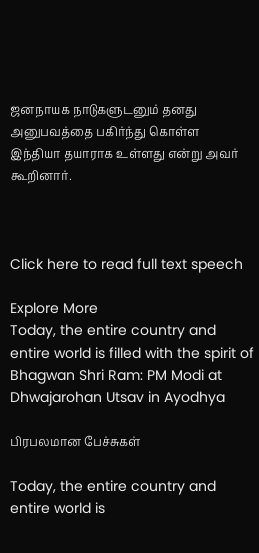ஜனநாயக நாடுகளுடனும் தனது அனுபவத்தை பகிர்ந்து கொள்ள இந்தியா தயாராக உள்ளது என்று அவர் கூறினார்.



Click here to read full text speech

Explore More
Today, the entire country and entire world is filled with the spirit of Bhagwan Shri Ram: PM Modi at Dhwajarohan Utsav in Ayodhya

பிரபலமான பேச்சுகள்

Today, the entire country and entire world is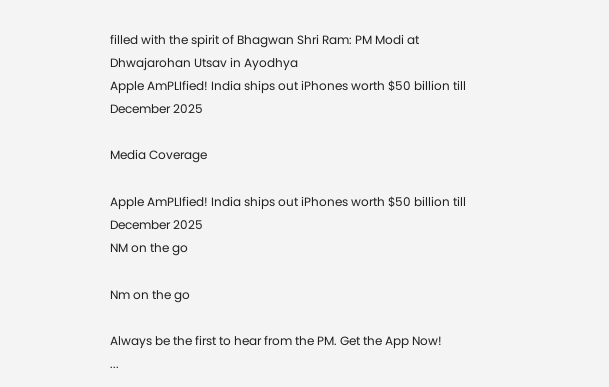filled with the spirit of Bhagwan Shri Ram: PM Modi at Dhwajarohan Utsav in Ayodhya
Apple AmPLIfied! India ships out iPhones worth $50 billion till December 2025

Media Coverage

Apple AmPLIfied! India ships out iPhones worth $50 billion till December 2025
NM on the go

Nm on the go

Always be the first to hear from the PM. Get the App Now!
...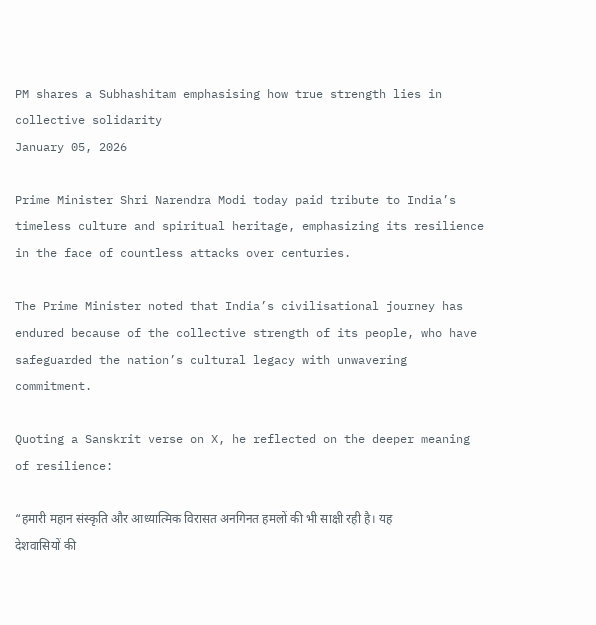PM shares a Subhashitam emphasising how true strength lies in collective solidarity
January 05, 2026

Prime Minister Shri Narendra Modi today paid tribute to India’s timeless culture and spiritual heritage, emphasizing its resilience in the face of countless attacks over centuries.

The Prime Minister noted that India’s civilisational journey has endured because of the collective strength of its people, who have safeguarded the nation’s cultural legacy with unwavering commitment.

Quoting a Sanskrit verse on X, he reflected on the deeper meaning of resilience:

“हमारी महान संस्कृति और आध्यात्मिक विरासत अनगिनत हमलों की भी साक्षी रही है। यह देशवासियों की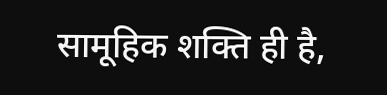सामूहिक शक्ति ही है,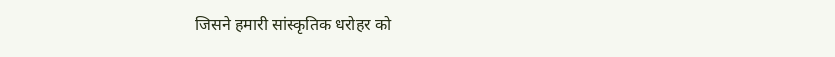जिसने हमारी सांस्कृतिक धरोहर को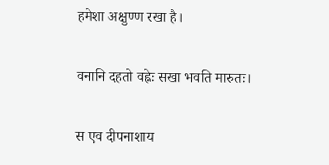हमेशा अक्षुण्ण रखा है।

वनानि दहतो वह्नेः सखा भवति मारुतः।

स एव दीपनाशाय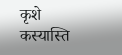कृशे कस्यास्ति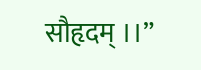सौहृदम् ।।”